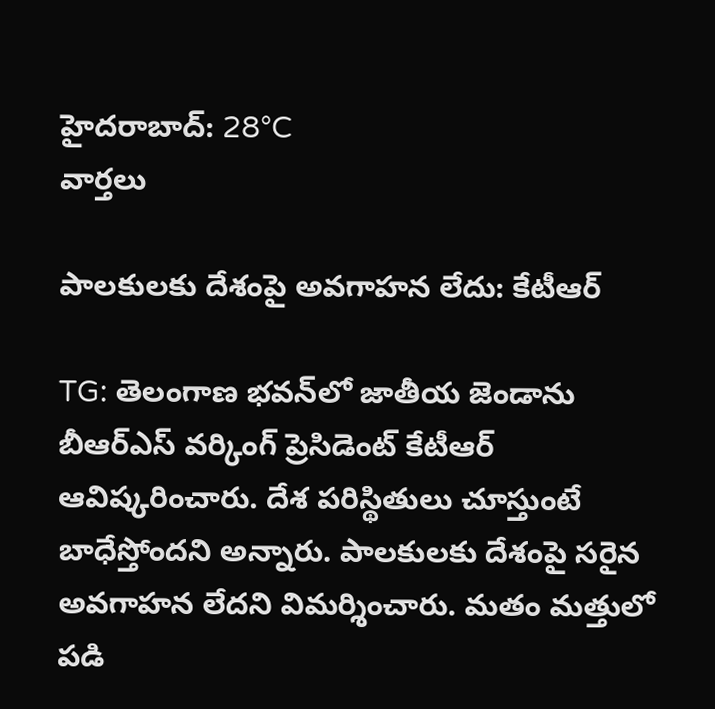హైదరాబాద్: 28°C
వార్తలు

పాలకులకు దేశంపై అవగాహన లేదు: కేటీఆర్

TG: తెలంగాణ భవన్‌లో జాతీయ జెండాను బీఆర్ఎస్ వర్కింగ్ ప్రెసిడెంట్ కేటీఆర్ ఆవిష్కరించారు. దేశ పరిస్థితులు చూస్తుంటే బాధేస్తోందని అన్నారు. పాలకులకు దేశంపై సరైన అవగాహన లేదని విమర్శించారు. మతం మత్తులో పడి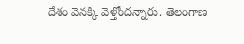దేశం వెనక్కి వెళ్తోందన్నారు. తెలంగాణ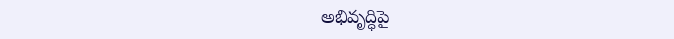అభివృద్ధిపై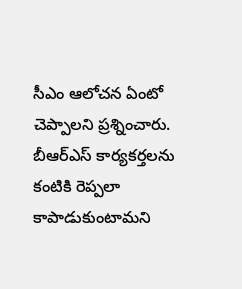సీఎం ఆలోచన ఏంటో చెప్పాలని ప్రశ్నించారు. బీఆర్ఎస్ కార్యకర్తలను కంటికి రెప్పలా కాపాడుకుంటామని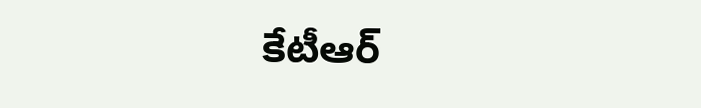కేటీఆర్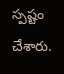స్పష్టం చేశారు.